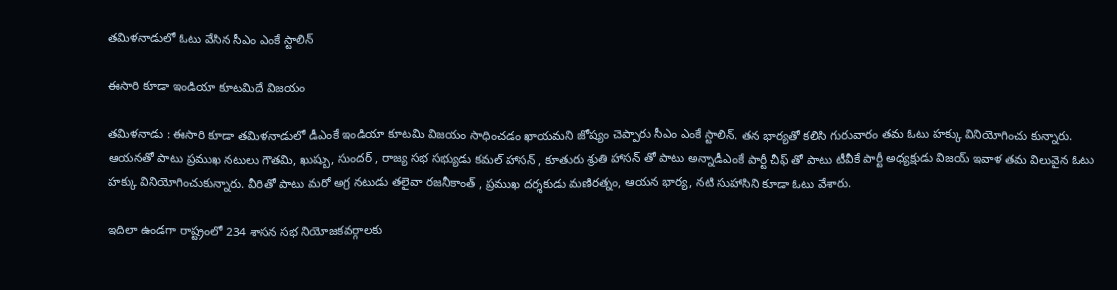త‌మిళ‌నాడులో ఓటు వేసిన సీఎం ఎంకే స్టాలిన్

ఈసారి కూడా ఇండియా కూట‌మిదే విజ‌యం

త‌మిళ‌నాడు : ఈసారి కూడా త‌మిళ‌నాడులో డీఎంకే ఇండియా కూట‌మి విజ‌యం సాధించడం ఖాయ‌మ‌ని జోష్యం చెప్పారు సీఎం ఎంకే స్టాలిన్. త‌న భార్య‌తో క‌లిసి గురువారం త‌మ ఓటు హ‌క్కు వినియోగించు కున్నారు. ఆయ‌న‌తో పాటు ప్ర‌ముఖ న‌టులు గౌత‌మి, ఖుష్బు, సుంద‌ర్ , రాజ్య స‌భ స‌భ్యుడు క‌మ‌ల్ హాస‌న్ , కూతురు శ్రుతి హాస‌న్ తో పాటు అన్నాడీఎంకే పార్టీ చీఫ్ తో పాటు టీవీకే పార్టీ అధ్య‌క్షుడు విజ‌య్ ఇవాళ త‌మ విలువైన ఓటు హ‌క్కు వినియోగించుకున్నారు. వీరితో పాటు మ‌రో అగ్ర న‌టుడు త‌లైవా ర‌జ‌నీకాంత్ , ప్ర‌ముఖ ద‌ర్శ‌కుడు మ‌ణిర‌త్నం, ఆయ‌న భార్య‌, న‌టి సుహాసిని కూడా ఓటు వేశారు.

ఇదిలా ఉండ‌గా రాష్ట్రంలో 234 శాస‌న స‌భ నియోజ‌క‌వ‌ర్గాల‌కు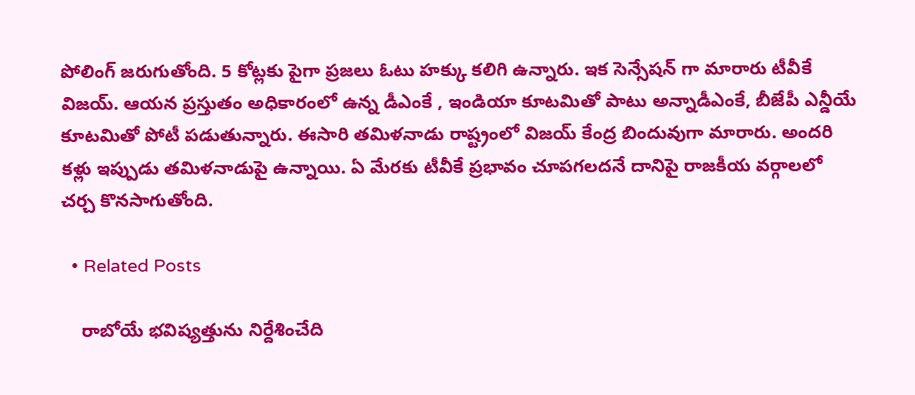పోలింగ్ జ‌రుగుతోంది. 5 కోట్ల‌కు పైగా ప్ర‌జ‌లు ఓటు హ‌క్కు క‌లిగి ఉన్నారు. ఇక సెన్సేష‌న్ గా మారారు టీవీకే విజ‌య్. ఆయ‌న ప్ర‌స్తుతం అధికారంలో ఉన్న డీఎంకే , ఇండియా కూట‌మితో పాటు అన్నాడీఎంకే, బీజేపీ ఎన్డీయే కూట‌మితో పోటీ ప‌డుతున్నారు. ఈసారి త‌మిళ‌నాడు రాష్ట్రంలో విజ‌య్ కేంద్ర బిందువుగా మారారు. అంద‌రి క‌ళ్లు ఇప్పుడు త‌మిళ‌నాడుపై ఉన్నాయి. ఏ మేర‌కు టీవీకే ప్ర‌భావం చూప‌గ‌ల‌ద‌నే దానిపై రాజ‌కీయ వ‌ర్గాల‌లో చ‌ర్చ కొన‌సాగుతోంది.

  • Related Posts

    రాబోయే భ‌విష్య‌త్తును నిర్దేశించేది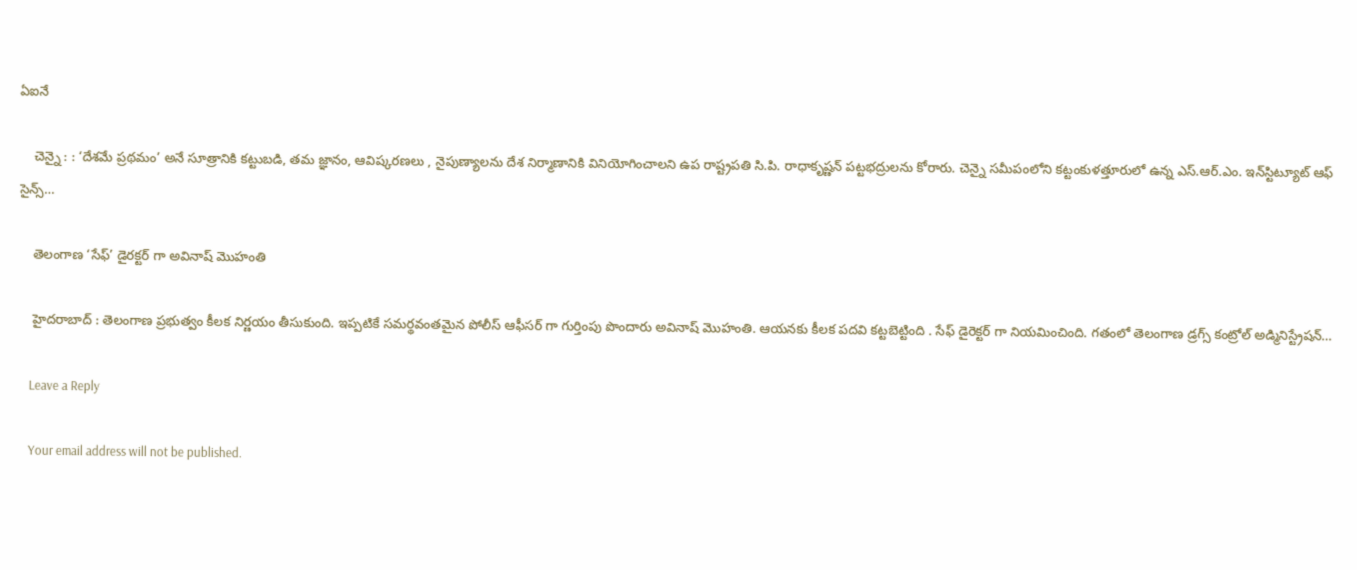ఏఐనే

    చెన్నై : : ‘దేశమే ప్రథమం’ అనే సూత్రానికి కట్టుబడి, తమ జ్ఞానం, ఆవిష్కరణలు , నైపుణ్యాలను దేశ నిర్మాణానికి వినియోగించాలని ఉప రాష్ట్రపతి సి.పి. రాధాకృష్ణన్ పట్టభద్రులను కోరారు. చెన్నై సమీపంలోని కట్టంకుళత్తూరులో ఉన్న ఎస్.ఆర్.ఎం. ఇన్‌స్టిట్యూట్ ఆఫ్ సైన్స్…

    తెలంగాణ ‘సేఫ్’ డైర‌క్ట‌ర్ గా అవినాష్ మొహంతి

    హైద‌రాబాద్ : తెలంగాణ ప్ర‌భుత్వం కీల‌క నిర్ణ‌యం తీసుకుంది. ఇప్ప‌టికే స‌మ‌ర్థ‌వంత‌మైన పోలీస్ ఆఫీస‌ర్ గా గుర్తింపు పొందారు అవినాష్ మొహంతి. ఆయ‌న‌కు కీల‌క ప‌ద‌వి క‌ట్ట‌బెట్టింది . సేఫ్ డైరెక్ట‌ర్ గా నియ‌మించింది. గతంలో తెలంగాణ డ్రగ్స్ కంట్రోల్ అడ్మినిస్ట్రేషన్…

    Leave a Reply

    Your email address will not be published.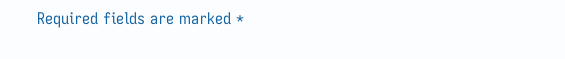Required fields are marked *